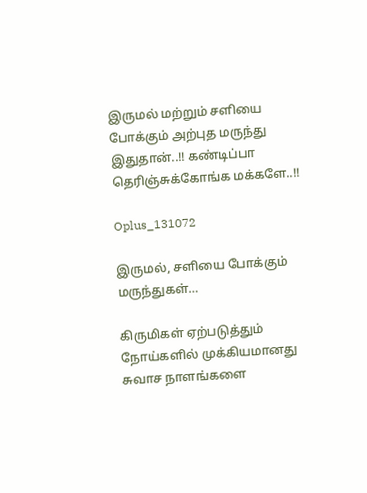இருமல் மற்றும் சளியை போக்கும் அற்புத மருந்து இதுதான்..!! கண்டிப்பா தெரிஞ்சுக்கோங்க மக்களே..!!

Oplus_131072

இருமல், சளியை போக்கும் மருந்துகள்…

கிருமிகள் ஏற்படுத்தும் நோய்களில் முக்கியமானது சுவாச நாளங்களை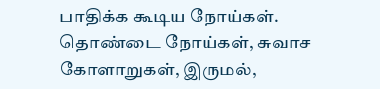பாதிக்க கூடிய நோய்கள். தொண்டை நோய்கள், சுவாச கோளாறுகள், இருமல்,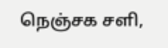நெஞ்சக சளி,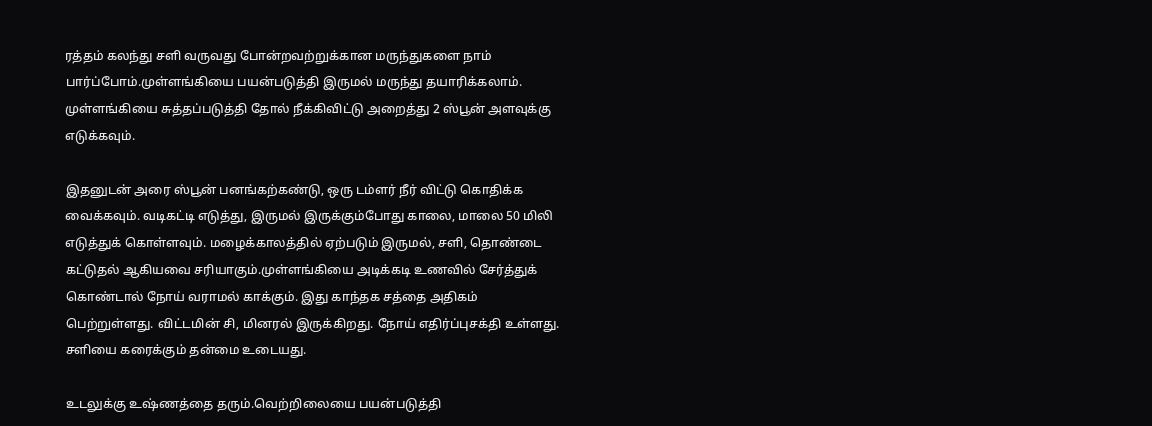ரத்தம் கலந்து சளி வருவது போன்றவற்றுக்கான மருந்துகளை நாம் பார்ப்போம்.முள்ளங்கியை பயன்படுத்தி இருமல் மருந்து தயாரிக்கலாம். முள்ளங்கியை சுத்தப்படுத்தி தோல் நீக்கிவிட்டு அறைத்து 2 ஸ்பூன் அளவுக்கு எடுக்கவும்.

இதனுடன் அரை ஸ்பூன் பனங்கற்கண்டு, ஒரு டம்ளர் நீர் விட்டு கொதிக்க வைக்கவும். வடிகட்டி எடுத்து, இருமல் இருக்கும்போது காலை, மாலை 50 மிலி எடுத்துக் கொள்ளவும். மழைக்காலத்தில் ஏற்படும் இருமல், சளி, தொண்டை கட்டுதல் ஆகியவை சரியாகும்.முள்ளங்கியை அடிக்கடி உணவில் சேர்த்துக் கொண்டால் நோய் வராமல் காக்கும். இது காந்தக சத்தை அதிகம் பெற்றுள்ளது. விட்டமின் சி, மினரல் இருக்கிறது. நோய் எதிர்ப்புசக்தி உள்ளது. சளியை கரைக்கும் தன்மை உடையது.

உடலுக்கு உஷ்ணத்தை தரும்.வெற்றிலையை பயன்படுத்தி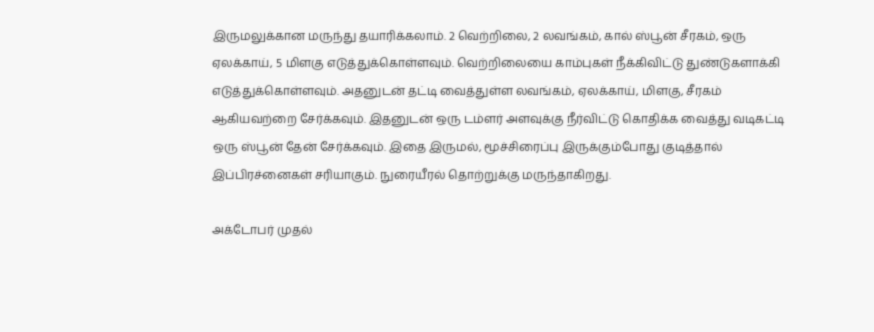இருமலுக்கான மருந்து தயாரிக்கலாம். 2 வெற்றிலை, 2 லவங்கம், கால் ஸ்பூன் சீரகம், ஒரு ஏலக்காய், 5 மிளகு எடுத்துக்கொள்ளவும். வெற்றிலையை காம்புகள் நீக்கிவிட்டு துண்டுகளாக்கி எடுத்துக்கொள்ளவும். அதனுடன் தட்டி வைத்துள்ள லவங்கம், ஏலக்காய், மிளகு, சீரகம் ஆகியவற்றை சேர்க்கவும். இதனுடன் ஒரு டம்ளர் அளவுக்கு நீர்விட்டு கொதிக்க வைத்து வடிகட்டி ஒரு ஸ்பூன் தேன் சேர்க்கவும். இதை இருமல், மூச்சிரைப்பு இருக்கும்போது குடித்தால் இப்பிரச்னைகள் சரியாகும். நுரையீரல் தொற்றுக்கு மருந்தாகிறது.

அக்டோபர் முதல்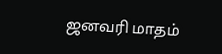ஜனவரி மாதம்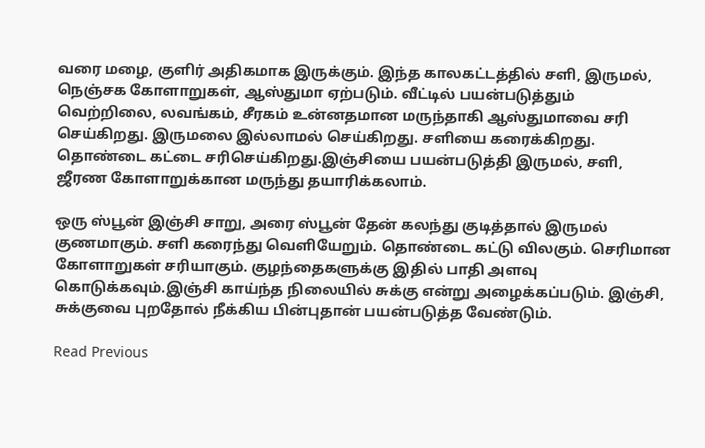வரை மழை, குளிர் அதிகமாக இருக்கும். இந்த காலகட்டத்தில் சளி, இருமல், நெஞ்சக கோளாறுகள், ஆஸ்துமா ஏற்படும். வீட்டில் பயன்படுத்தும் வெற்றிலை, லவங்கம், சீரகம் உன்னதமான மருந்தாகி ஆஸ்துமாவை சரி செய்கிறது. இருமலை இல்லாமல் செய்கிறது. சளியை கரைக்கிறது. தொண்டை கட்டை சரிசெய்கிறது.இஞ்சியை பயன்படுத்தி இருமல், சளி, ஜீரண கோளாறுக்கான மருந்து தயாரிக்கலாம்.

ஒரு ஸ்பூன் இஞ்சி சாறு, அரை ஸ்பூன் தேன் கலந்து குடித்தால் இருமல் குணமாகும். சளி கரைந்து வெளியேறும். தொண்டை கட்டு விலகும். செரிமான கோளாறுகள் சரியாகும். குழந்தைகளுக்கு இதில் பாதி அளவு கொடுக்கவும்.இஞ்சி காய்ந்த நிலையில் சுக்கு என்று அழைக்கப்படும். இஞ்சி, சுக்குவை புறதோல் நீக்கிய பின்புதான் பயன்படுத்த வேண்டும்.

Read Previous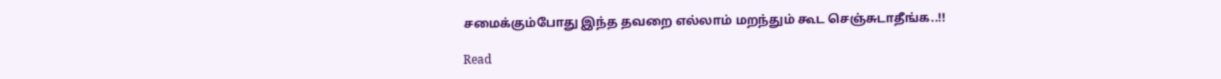சமைக்கும்போது இந்த தவறை எல்லாம் மறந்தும் கூட செஞ்சுடாதீங்க..!!

Read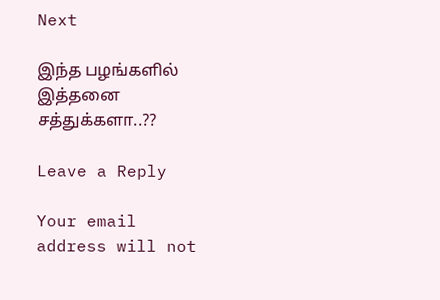Next

இந்த பழங்களில் இத்தனை சத்துக்களா..??

Leave a Reply

Your email address will not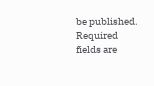be published. Required fields are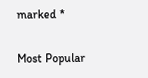marked *

Most Popular